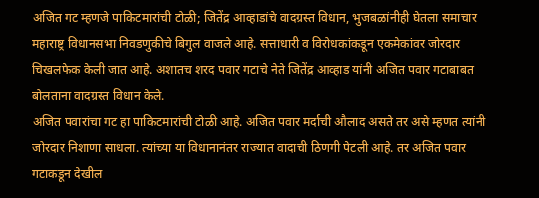अजित गट म्हणजे पाकिटमारांची टोळी; जितेंद्र आव्हाडांचे वादग्रस्त विधान, भुजबळांनीही घेतला समाचार
महाराष्ट्र विधानसभा निवडणुकीचे बिगुल वाजले आहे. सत्ताधारी व विरोधकांकडून एकमेकांवर जोरदार चिखलफेक केली जात आहे. अशातच शरद पवार गटाचे नेते जितेंद्र आव्हाड यांनी अजित पवार गटाबाबत बोलताना वादग्रस्त विधान केले.
अजित पवारांचा गट हा पाकिटमारांची टोळी आहे. अजित पवार मर्दाची औलाद असते तर असे म्हणत त्यांनी जोरदार निशाणा साधला. त्यांच्या या विधानानंतर राज्यात वादाची ठिणगी पेटली आहे. तर अजित पवार गटाकडून देखील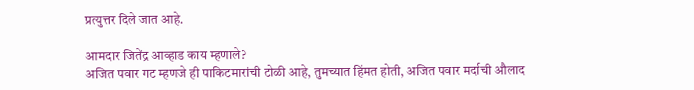प्रत्युत्तर दिले जात आहे.

आमदार जितेंद्र आव्हाड काय म्हणाले?
अजित पवार गट म्हणजे ही पाकिटमारांची टोळी आहे, तुमच्यात हिंमत होती, अजित पवार मर्दाची औलाद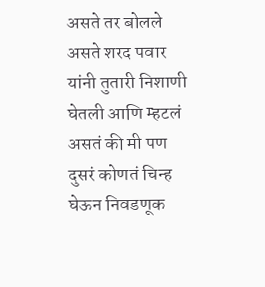असते तर बोलले असते शरद पवार यांनी तुतारी निशाणी घेतली आणि म्हटलं असतं की मी पण दुसरं कोणतं चिन्ह घेऊन निवडणूक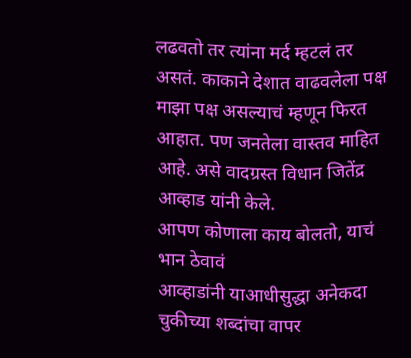लढवतो तर त्यांना मर्द म्हटलं तर असतं. काकाने देशात वाढवलेला पक्ष माझा पक्ष असल्याचं म्हणून फिरत आहात. पण जनतेला वास्तव माहित आहे. असे वादग्रस्त विधान जितेंद्र आव्हाड यांनी केले.
आपण कोणाला काय बोलतो, याचं भान ठेवावं
आव्हाडांनी याआधीसुद्धा अनेकदा चुकीच्या शब्दांचा वापर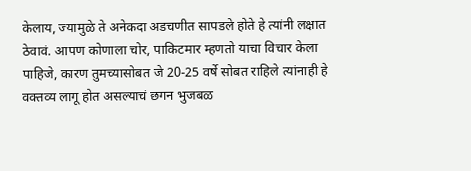केलाय, ज्यामुळे ते अनेकदा अडचणीत सापडले होते हे त्यांनी लक्षात ठेवावं. आपण कोणाला चोर, पाकिटमार म्हणतो याचा विचार केला पाहिजे, कारण तुमच्यासोबत जे 20-25 वर्षे सोबत राहिले त्यांनाही हे वक्तव्य लागू होत असल्याचं छगन भुजबळ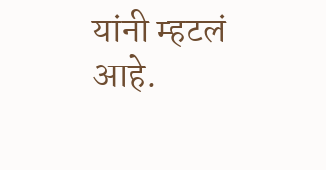यांनी म्हटलं आहे.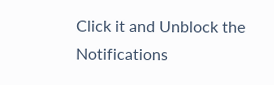Click it and Unblock the Notifications